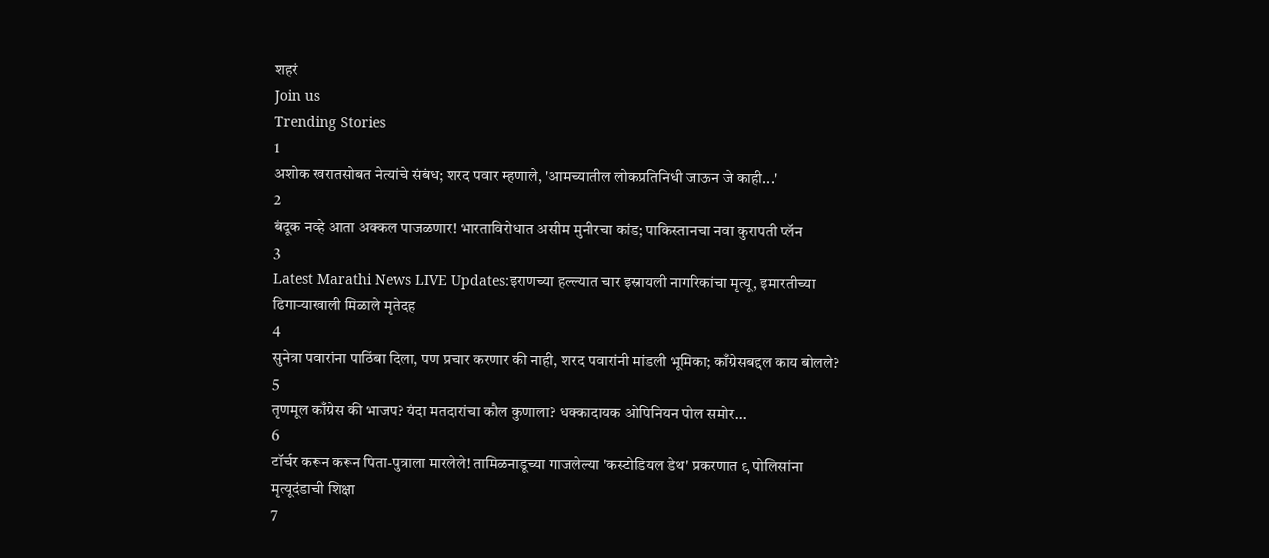शहरं
Join us
Trending Stories
1
अशोक खरातसोबत नेत्यांचे संबंध; शरद पवार म्हणाले, 'आमच्यातील लोकप्रतिनिधी जाऊन जे काही...'
2
बंदूक नव्हे आता अक्कल पाजळणार! भारताविरोधात असीम मुनीरचा कांड; पाकिस्तानचा नवा कुरापती प्लॅन
3
Latest Marathi News LIVE Updates:इराणच्या हल्ल्यात चार इस्रायली नागरिकांचा मृत्यू, इमारतीच्या ढिगाऱ्याखाली मिळाले मृतेदह
4
सुनेत्रा पवारांना पाठिंबा दिला, पण प्रचार करणार की नाही, शरद पवारांनी मांडली भूमिका; काँग्रेसबद्दल काय बोलले?
5
तृणमूल काँग्रेस की भाजप? यंदा मतदारांचा कौल कुणाला? धक्कादायक ओपिनियन पोल समोर...
6
टॉर्चर करून करून पिता-पुत्राला मारलेले! तामिळनाडूच्या गाजलेल्या 'कस्टोडियल डेथ' प्रकरणात ९ पोलिसांना मृत्यूदंडाची शिक्षा
7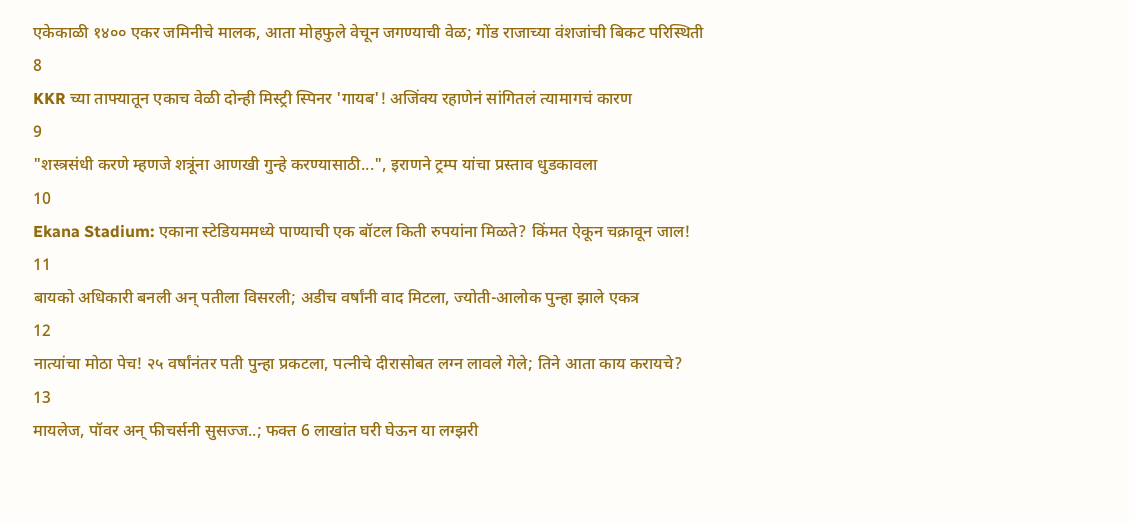एकेकाळी १४०० एकर जमिनीचे मालक, आता मोहफुले वेचून जगण्याची वेळ; गोंड राजाच्या वंशजांची बिकट परिस्थिती
8
KKR च्या ताफ्यातून एकाच वेळी दोन्ही मिस्ट्री स्पिनर 'गायब'! अजिंक्य रहाणेनं सांगितलं त्यामागचं कारण
9
"शस्त्रसंधी करणे म्हणजे शत्रूंना आणखी गुन्हे करण्यासाठी...", इराणने ट्रम्प यांचा प्रस्ताव धुडकावला
10
Ekana Stadium: एकाना स्टेडियममध्ये पाण्याची एक बॉटल किती रुपयांना मिळते? किंमत ऐकून चक्रावून जाल!
11
बायको अधिकारी बनली अन् पतीला विसरली; अडीच वर्षांनी वाद मिटला, ज्योती-आलोक पुन्हा झाले एकत्र
12
नात्यांचा मोठा पेच! २५ वर्षांनंतर पती पुन्हा प्रकटला, पत्नीचे दीरासोबत लग्न लावले गेले; तिने आता काय करायचे?
13
मायलेज, पॉवर अन् फीचर्सनी सुसज्ज..; फक्त 6 लाखांत घरी घेऊन या लग्झरी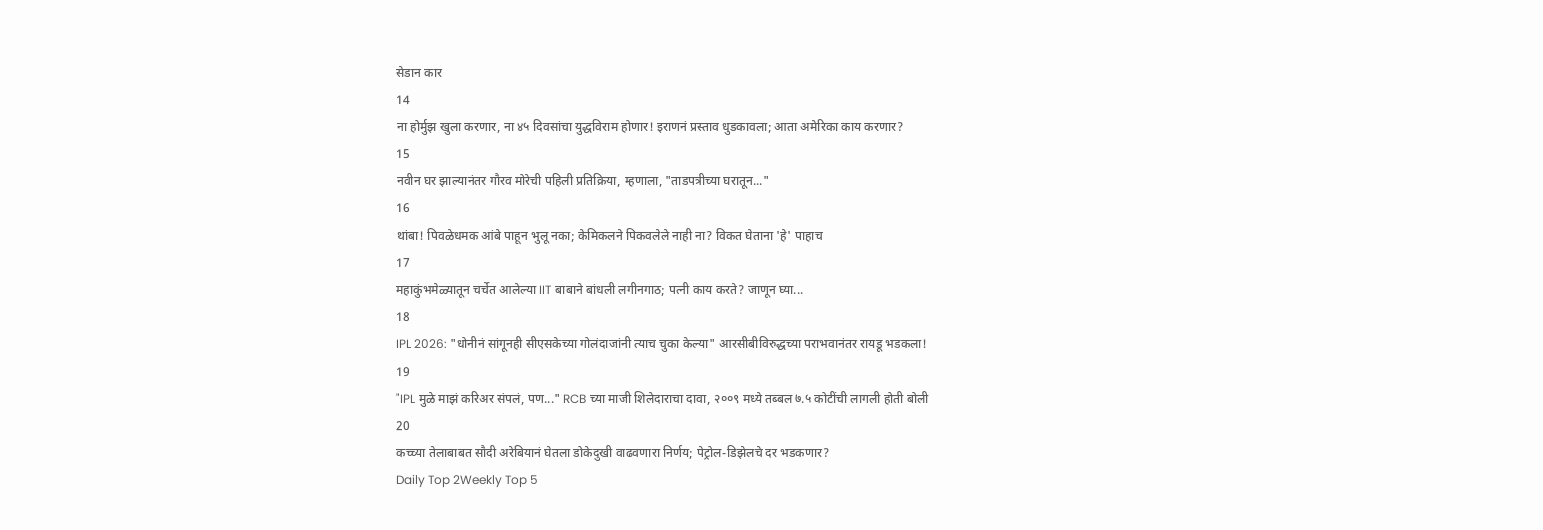सेडान कार
14
ना होर्मुझ खुला करणार, ना ४५ दिवसांचा युद्धविराम होणार! इराणनं प्रस्ताव धुडकावला; आता अमेरिका काय करणार?
15
नवीन घर झाल्यानंतर गौरव मोरेची पहिली प्रतिक्रिया, म्हणाला, "ताडपत्रीच्या घरातून..."
16
थांबा! पिवळेधमक आंबे पाहून भुलू नका; केमिकलने पिकवलेले नाही ना? विकत घेताना 'हे' पाहाच
17
महाकुंभमेळ्यातून चर्चेत आलेल्या IIT बाबाने बांधली लगीनगाठ; पत्नी काय करते? जाणून घ्या...
18
IPL 2026: "धोनीनं सांगूनही सीएसकेच्या गोलंदाजांनी त्याच चुका केल्या" आरसीबीविरुद्धच्या पराभवानंतर रायडू भडकला!
19
"IPL मुळे माझं करिअर संपलं, पण..." RCB च्या माजी शिलेदाराचा दावा, २००९ मध्ये तब्बल ७.५ कोटींची लागली होती बोली
20
कच्च्या तेलाबाबत सौदी अरेबियानं घेतला डोकेदुखी वाढवणारा निर्णय; पेट्रोल-डिझेलचे दर भडकणार?
Daily Top 2Weekly Top 5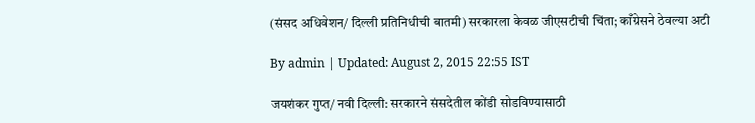(संसद अधिवेशन/ दिल्ली प्रतिनिधीची बातमी) सरकारला केवळ जीएसटीची चिंता; काँग्रेसने ठेवल्या अटी

By admin | Updated: August 2, 2015 22:55 IST

जयशंकर गुप्त/ नवी दिल्ली: सरकारने संसदेतील कोंडी सोडविण्यासाठी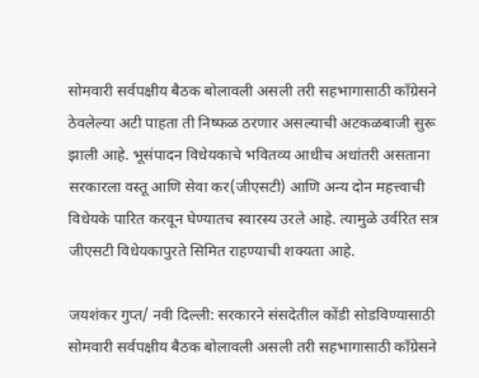सोमवारी सर्वपक्षीय बैठक बोलावली असली तरी सहभागासाठी काँग्रेसने ठेवलेल्या अटी पाहता ती निष्फळ ठरणार असल्याची अटकळबाजी सुरू झाली आहे. भूसंपादन विधेयकाचे भवितव्य आधीच अधांतरी असताना सरकारला वस्तू आणि सेवा कर(जीएसटी) आणि अन्य दोन महत्त्वाची विधेयके पारित करवून घेण्यातच स्वारस्य उरले आहे. त्यामुळे उर्वरित सत्र जीएसटी विधेयकापुरते सिमित राहण्याची शक्यता आहे.

जयशंकर गुप्त/ नवी दिल्ली: सरकारने संसदेतील कोंडी सोडविण्यासाठी सोमवारी सर्वपक्षीय बैठक बोलावली असली तरी सहभागासाठी काँग्रेसने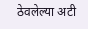ठेवलेल्या अटी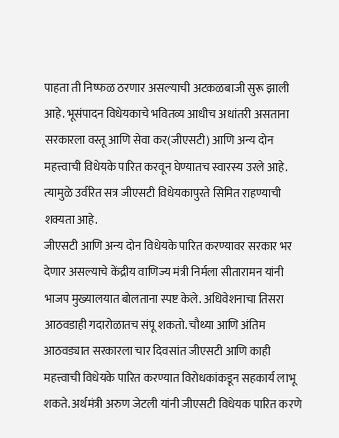पाहता ती निष्फळ ठरणार असल्याची अटकळबाजी सुरू झाली आहे. भूसंपादन विधेयकाचे भवितव्य आधीच अधांतरी असताना सरकारला वस्तू आणि सेवा कर(जीएसटी) आणि अन्य दोन महत्त्वाची विधेयके पारित करवून घेण्यातच स्वारस्य उरले आहे. त्यामुळे उर्वरित सत्र जीएसटी विधेयकापुरते सिमित राहण्याची शक्यता आहे.
जीएसटी आणि अन्य दोन विधेयके पारित करण्यावर सरकार भर देणार असल्याचे केंद्रीय वाणिज्य मंत्री निर्मला सीतारामन यांनी भाजप मुख्यालयात बोलताना स्पष्ट केले. अधिवेशनाचा तिसरा आठवडाही गदारोळातच संपू शकतो. चौथ्या आणि अंतिम आठवड्यात सरकारला चार दिवसांत जीएसटी आणि काही महत्त्वाची विधेयके पारित करण्यात विरोधकांकडून सहकार्य लाभू शकते. अर्थमंत्री अरुण जेटली यांनी जीएसटी विधेयक पारित करणे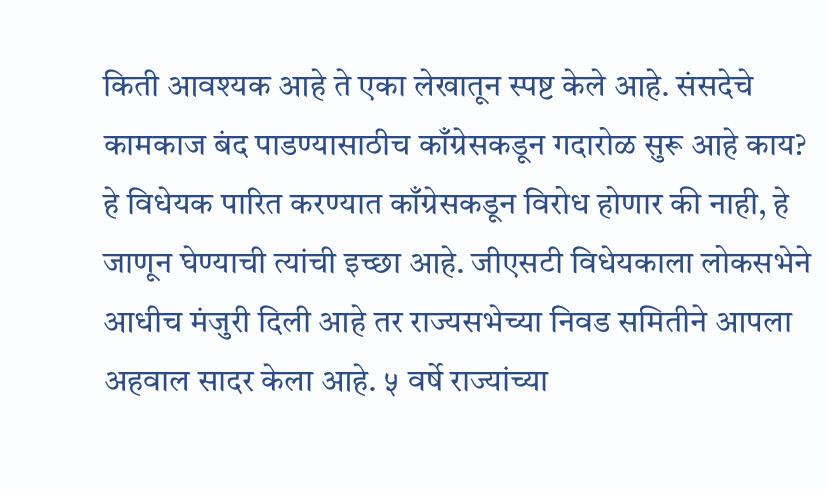किती आवश्यक आहे ते एका लेखातून स्पष्ट केले आहे. संसदेचे कामकाज बंद पाडण्यासाठीच काँग्रेसकडून गदारोळ सुरू आहे काय? हे विधेयक पारित करण्यात काँग्रेसकडून विरोध होणार की नाही, हे जाणून घेण्याची त्यांची इच्छा आहे. जीएसटी विधेयकाला लोकसभेने आधीच मंजुरी दिली आहे तर राज्यसभेच्या निवड समितीने आपला अहवाल सादर केला आहे. ५ वर्षे राज्यांच्या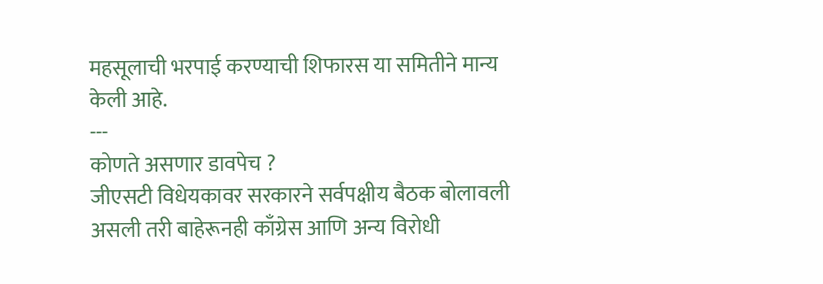महसूलाची भरपाई करण्याची शिफारस या समितीने मान्य केली आहे.
---
कोणते असणार डावपेच ?
जीएसटी विधेयकावर सरकारने सर्वपक्षीय बैठक बोलावली असली तरी बाहेरूनही काँग्रेस आणि अन्य विरोधी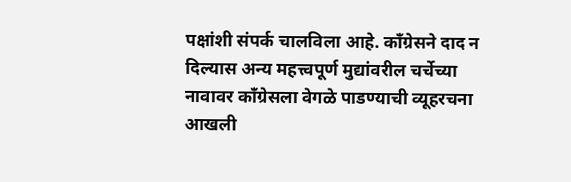पक्षांशी संपर्क चालविला आहे. काँग्रेसने दाद न दिल्यास अन्य महत्त्वपूर्ण मुद्यांवरील चर्चेच्या नावावर काँग्रेसला वेगळे पाडण्याची व्यूहरचना आखली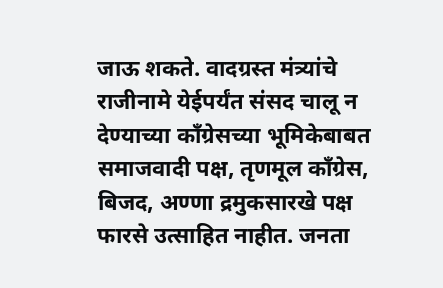जाऊ शकते. वादग्रस्त मंत्र्यांचे राजीनामे येईपर्यंत संसद चालू न देण्याच्या काँग्रेसच्या भूमिकेबाबत समाजवादी पक्ष, तृणमूल काँग्रेस, बिजद, अण्णा द्रमुकसारखे पक्ष फारसे उत्साहित नाहीत. जनता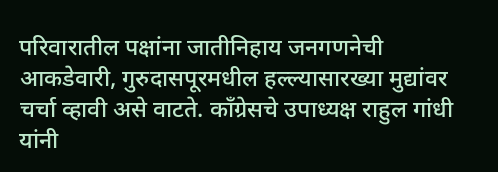परिवारातील पक्षांना जातीनिहाय जनगणनेची आकडेवारी, गुरुदासपूरमधील हल्ल्यासारख्या मुद्यांवर चर्चा व्हावी असे वाटते. काँग्रेसचे उपाध्यक्ष राहुल गांधी यांनी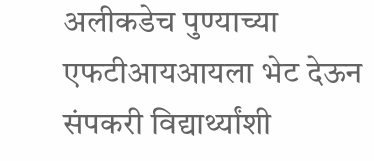अलीकडेच पुण्याच्या एफटीआयआयला भेट देऊन संपकरी विद्यार्थ्यांशी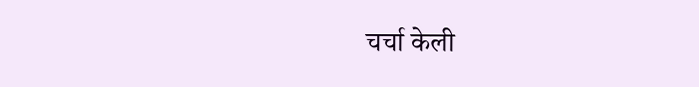चर्चा केली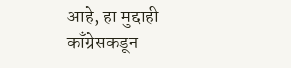आहे, हा मुद्दाही काँग्रेसकडून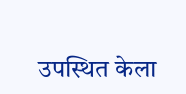उपस्थित केला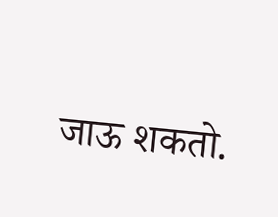जाऊ शकतो.